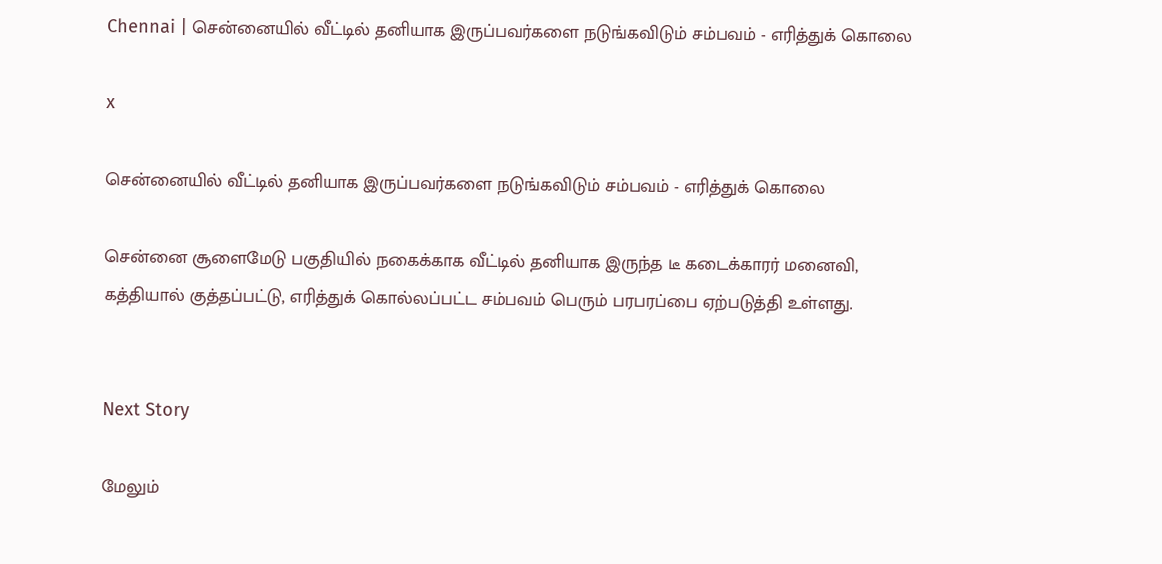Chennai | சென்னையில் வீட்டில் தனியாக இருப்பவர்களை நடுங்கவிடும் சம்பவம் - எரித்துக் கொலை

x

சென்னையில் வீட்டில் தனியாக இருப்பவர்களை நடுங்கவிடும் சம்பவம் - எரித்துக் கொலை

சென்னை சூளைமேடு பகுதியில் நகைக்காக வீட்டில் தனியாக இருந்த டீ கடைக்காரர் மனைவி, கத்தியால் குத்தப்பட்டு, எரித்துக் கொல்லப்பட்ட சம்பவம் பெரும் பரபரப்பை ஏற்படுத்தி உள்ளது.


Next Story

மேலும்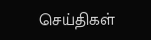செய்திகள்